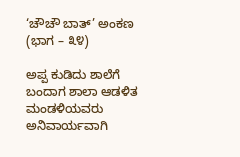‘ಚೌಚೌ ಬಾತ್’ ಅಂಕಣ (ಭಾಗ – ೩೪)

ಅಪ್ಪ ಕುಡಿದು ಶಾಲೆಗೆ ಬಂದಾಗ ಶಾಲಾ ಆಡಳಿತ ಮಂಡಳಿಯವರು ಅನಿವಾರ್ಯವಾಗಿ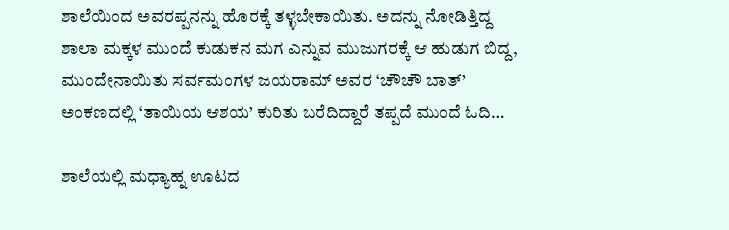ಶಾಲೆಯಿಂದ ಅವರಪ್ಪನನ್ನು ಹೊರಕ್ಕೆ ತಳ್ಳಬೇಕಾಯಿತು. ಅದನ್ನು ನೋಡಿತ್ತಿದ್ದ ಶಾಲಾ ಮಕ್ಕಳ ಮುಂದೆ ಕುಡುಕನ ಮಗ ಎನ್ನುವ ಮುಜುಗರಕ್ಕೆ ಆ ಹುಡುಗ ಬಿದ್ದ, ಮುಂದೇನಾಯಿತು ಸರ್ವಮಂಗಳ ಜಯರಾಮ್ ಅವರ ‘ಚೌಚೌ ಬಾತ್’ ಅಂಕಣದಲ್ಲಿ ‘ತಾಯಿಯ ಆಶಯ’ ಕುರಿತು ಬರೆದಿದ್ದಾರೆ ತಪ್ಪದೆ ಮುಂದೆ ಓದಿ…

ಶಾಲೆಯಲ್ಲಿ ಮಧ್ಯಾಹ್ನ ಊಟದ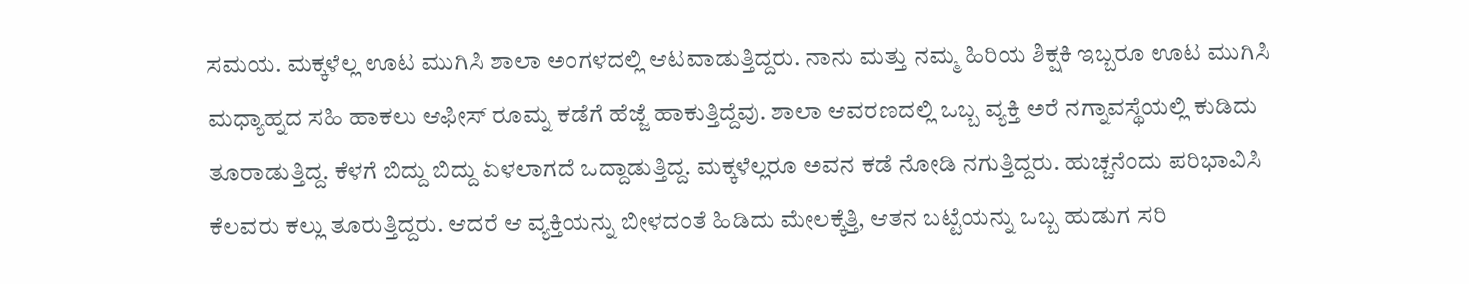ಸಮಯ. ಮಕ್ಕಳೆಲ್ಲ ಊಟ ಮುಗಿಸಿ ಶಾಲಾ ಅಂಗಳದಲ್ಲಿ ಆಟವಾಡುತ್ತಿದ್ದರು. ನಾನು ಮತ್ತು ನಮ್ಮ ಹಿರಿಯ ಶಿಕ್ಷಕಿ ಇಬ್ಬರೂ ಊಟ ಮುಗಿಸಿ ಮಧ್ಯಾಹ್ನದ ಸಹಿ ಹಾಕಲು ಆಫೀಸ್ ರೂಮ್ನ ಕಡೆಗೆ ಹೆಜ್ಜೆ ಹಾಕುತ್ತಿದ್ದೆವು. ಶಾಲಾ ಆವರಣದಲ್ಲಿ ಒಬ್ಬ ವ್ಯಕ್ತಿ ಅರೆ ನಗ್ನಾವಸ್ಥೆಯಲ್ಲಿ ಕುಡಿದು ತೂರಾಡುತ್ತಿದ್ದ. ಕೆಳಗೆ ಬಿದ್ದು ಬಿದ್ದು ಏಳಲಾಗದೆ ಒದ್ದಾಡುತ್ತಿದ್ದ. ಮಕ್ಕಳೆಲ್ಲರೂ ಅವನ ಕಡೆ ನೋಡಿ ನಗುತ್ತಿದ್ದರು. ಹುಚ್ಚನೆಂದು ಪರಿಭಾವಿಸಿ ಕೆಲವರು ಕಲ್ಲು ತೂರುತ್ತಿದ್ದರು. ಆದರೆ ಆ ವ್ಯಕ್ತಿಯನ್ನು ಬೀಳದಂತೆ ಹಿಡಿದು ಮೇಲಕ್ಕೆತ್ತಿ, ಆತನ ಬಟ್ಟೆಯನ್ನು ಒಬ್ಬ ಹುಡುಗ ಸರಿ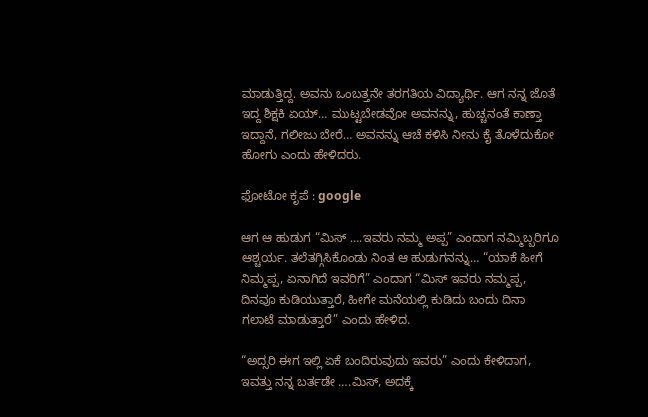ಮಾಡುತ್ತಿದ್ದ. ಅವನು ಒಂಬತ್ತನೇ ತರಗತಿಯ ವಿದ್ಯಾರ್ಥಿ. ಆಗ ನನ್ನ ಜೊತೆ ಇದ್ದ ಶಿಕ್ಷಕಿ ಏಯ್… ಮುಟ್ಟಬೇಡವೋ ಅವನನ್ನು, ಹುಚ್ಚನಂತೆ ಕಾಣ್ತಾ ಇದ್ದಾನೆ, ಗಲೀಜು ಬೇರೆ… ಅವನನ್ನು ಆಚೆ ಕಳಿಸಿ ನೀನು ಕೈ ತೊಳೆದುಕೋ ಹೋಗು ಎಂದು ಹೇಳಿದರು.

ಫೋಟೋ ಕೃಪೆ : google

ಆಗ ಆ ಹುಡುಗ “ಮಿಸ್ ….ಇವರು ನಮ್ಮ ಅಪ್ಪ” ಎಂದಾಗ ನಮ್ಮಿಬ್ಬರಿಗೂ ಆಶ್ಚರ್ಯ. ತಲೆತಗ್ಗಿಸಿಕೊಂಡು ನಿಂತ ಆ ಹುಡುಗನನ್ನು… “ಯಾಕೆ ಹೀಗೆ ನಿಮ್ಮಪ್ಪ, ಏನಾಗಿದೆ ಇವರಿಗೆ” ಎಂದಾಗ “ಮಿಸ್ ಇವರು ನಮ್ಮಪ್ಪ, ದಿನವೂ ಕುಡಿಯುತ್ತಾರೆ, ಹೀಗೇ ಮನೆಯಲ್ಲಿ ಕುಡಿದು ಬಂದು ದಿನಾ ಗಲಾಟೆ ಮಾಡುತ್ತಾರೆ” ಎಂದು ಹೇಳಿದ.

“ಅದ್ಸರಿ ಈಗ ಇಲ್ಲಿ ಏಕೆ ಬಂದಿರುವುದು ಇವರು” ಎಂದು ಕೇಳಿದಾಗ, ಇವತ್ತು ನನ್ನ ಬರ್ತಡೇ ….ಮಿಸ್, ಅದಕ್ಕೆ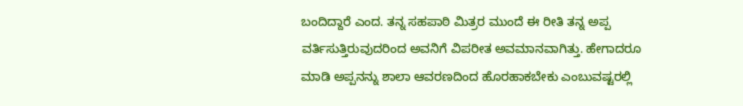ಬಂದಿದ್ದಾರೆ ಎಂದ. ತನ್ನ ಸಹಪಾಠಿ ಮಿತ್ರರ ಮುಂದೆ ಈ ರೀತಿ ತನ್ನ ಅಪ್ಪ ವರ್ತಿಸುತ್ತಿರುವುದರಿಂದ ಅವನಿಗೆ ವಿಪರೀತ ಅವಮಾನವಾಗಿತ್ತು. ಹೇಗಾದರೂ ಮಾಡಿ ಅಪ್ಪನನ್ನು ಶಾಲಾ ಆವರಣದಿಂದ ಹೊರಹಾಕಬೇಕು ಎಂಬುವಷ್ಟರಲ್ಲಿ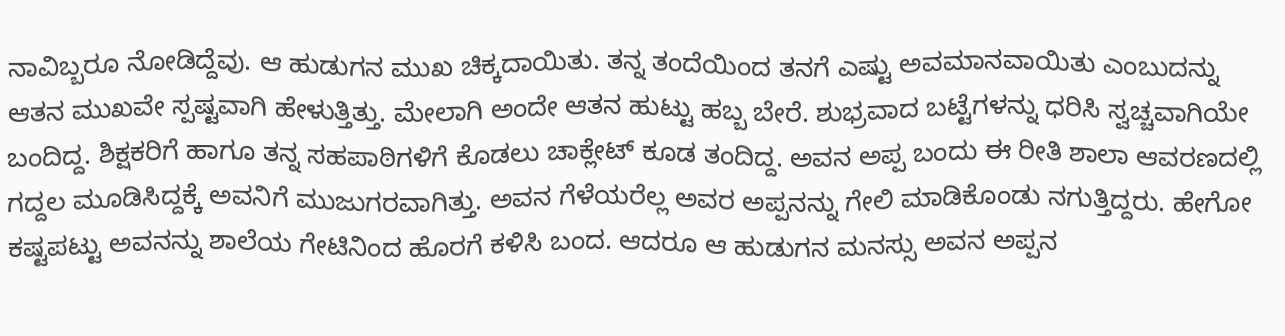ನಾವಿಬ್ಬರೂ ನೋಡಿದ್ದೆವು. ಆ ಹುಡುಗನ ಮುಖ ಚಿಕ್ಕದಾಯಿತು. ತನ್ನ ತಂದೆಯಿಂದ ತನಗೆ ಎಷ್ಟು ಅವಮಾನವಾಯಿತು ಎಂಬುದನ್ನು ಆತನ ಮುಖವೇ ಸ್ಪಷ್ಟವಾಗಿ ಹೇಳುತ್ತಿತ್ತು. ಮೇಲಾಗಿ ಅಂದೇ ಆತನ ಹುಟ್ಟು ಹಬ್ಬ ಬೇರೆ. ಶುಭ್ರವಾದ ಬಟ್ಟೆಗಳನ್ನು ಧರಿಸಿ ಸ್ವಚ್ಚವಾಗಿಯೇ ಬಂದಿದ್ದ. ಶಿಕ್ಷಕರಿಗೆ ಹಾಗೂ ತನ್ನ ಸಹಪಾಠಿಗಳಿಗೆ ಕೊಡಲು ಚಾಕ್ಲೇಟ್ ಕೂಡ ತಂದಿದ್ದ. ಅವನ ಅಪ್ಪ ಬಂದು ಈ ರೀತಿ ಶಾಲಾ ಆವರಣದಲ್ಲಿ ಗದ್ದಲ ಮೂಡಿಸಿದ್ದಕ್ಕೆ ಅವನಿಗೆ ಮುಜುಗರವಾಗಿತ್ತು. ಅವನ ಗೆಳೆಯರೆಲ್ಲ ಅವರ ಅಪ್ಪನನ್ನು ಗೇಲಿ ಮಾಡಿಕೊಂಡು ನಗುತ್ತಿದ್ದರು. ಹೇಗೋ ಕಷ್ಟಪಟ್ಟು ಅವನನ್ನು ಶಾಲೆಯ ಗೇಟಿನಿಂದ ಹೊರಗೆ ಕಳಿಸಿ ಬಂದ. ಆದರೂ ಆ ಹುಡುಗನ ಮನಸ್ಸು ಅವನ ಅಪ್ಪನ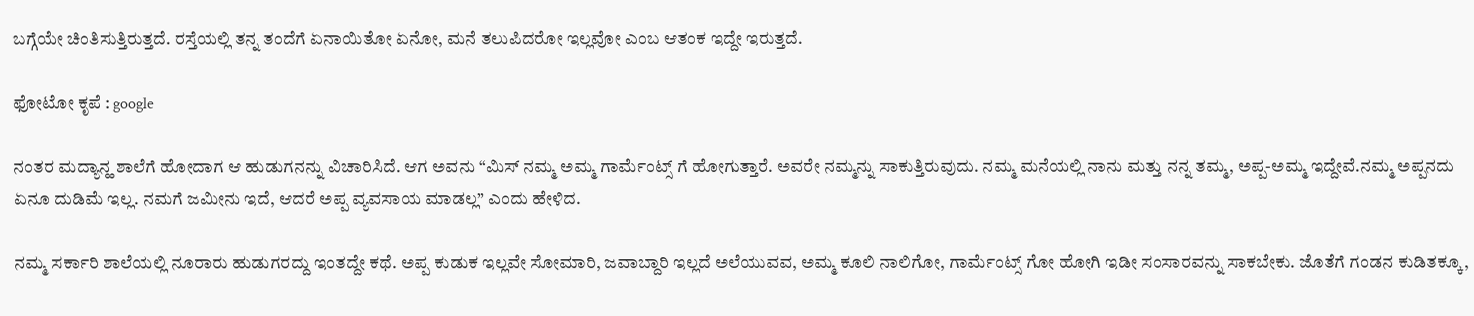ಬಗ್ಗೆಯೇ ಚಿಂತಿಸುತ್ತಿರುತ್ತದೆ. ರಸ್ತೆಯಲ್ಲಿ ತನ್ನ ತಂದೆಗೆ ಏನಾಯಿತೋ ಏನೋ, ಮನೆ ತಲುಪಿದರೋ ಇಲ್ಲವೋ ಎಂಬ ಆತಂಕ ಇದ್ದೇ ಇರುತ್ತದೆ.

ಫೋಟೋ ಕೃಪೆ : google

ನಂತರ ಮದ್ಯಾನ್ಹ ಶಾಲೆಗೆ ಹೋದಾಗ ಆ ಹುಡುಗನನ್ನು ವಿಚಾರಿಸಿದೆ. ಆಗ ಅವನು “ಮಿಸ್ ನಮ್ಮ ಅಮ್ಮ ಗಾರ್ಮೆಂಟ್ಸ್ ಗೆ ಹೋಗುತ್ತಾರೆ. ಅವರೇ ನಮ್ಮನ್ನು ಸಾಕುತ್ತಿರುವುದು. ನಮ್ಮ ಮನೆಯಲ್ಲಿ ನಾನು ಮತ್ತು ನನ್ನ ತಮ್ಮ, ಅಪ್ಪ-ಅಮ್ಮ ಇದ್ದೇವೆ.ನಮ್ಮ ಅಪ್ಪನದು ಏನೂ ದುಡಿಮೆ ಇಲ್ಲ. ನಮಗೆ ಜಮೀನು ಇದೆ, ಆದರೆ ಅಪ್ಪ ವ್ಯವಸಾಯ ಮಾಡಲ್ಲ” ಎಂದು ಹೇಳಿದ.

ನಮ್ಮ ಸರ್ಕಾರಿ ಶಾಲೆಯಲ್ಲಿ ನೂರಾರು ಹುಡುಗರದ್ದು ಇಂತದ್ದೇ ಕಥೆ. ಅಪ್ಪ ಕುಡುಕ ಇಲ್ಲವೇ ಸೋಮಾರಿ, ಜವಾಬ್ದಾರಿ ಇಲ್ಲದೆ ಅಲೆಯುವವ, ಅಮ್ಮ ಕೂಲಿ ನಾಲಿಗೋ, ಗಾರ್ಮೆಂಟ್ಸ್ ಗೋ ಹೋಗಿ ಇಡೀ ಸಂಸಾರವನ್ನು ಸಾಕಬೇಕು. ಜೊತೆಗೆ ಗಂಡನ ಕುಡಿತಕ್ಕೂ,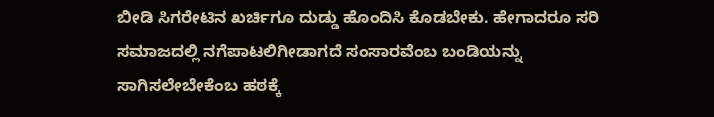ಬೀಡಿ ಸಿಗರೇಟಿನ ಖರ್ಚಿಗೂ ದುಡ್ಡು ಹೊಂದಿಸಿ ಕೊಡಬೇಕು. ಹೇಗಾದರೂ ಸರಿ ಸಮಾಜದಲ್ಲಿ ನಗೆಪಾಟಲಿಗೀಡಾಗದೆ ಸಂಸಾರವೆಂಬ ಬಂಡಿಯನ್ನು ಸಾಗಿಸಲೇಬೇಕೆಂಬ ಹಠಕ್ಕೆ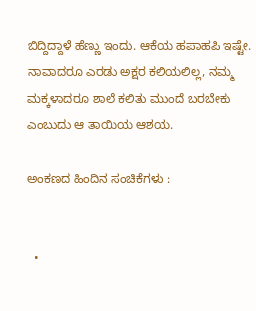ಬಿದ್ದಿದ್ದಾಳೆ ಹೆಣ್ಣು ಇಂದು. ಆಕೆಯ ಹಪಾಹಪಿ ಇಷ್ಟೇ. ನಾವಾದರೂ ಎರಡು ಅಕ್ಷರ ಕಲಿಯಲಿಲ್ಲ, ನಮ್ಮ ಮಕ್ಕಳಾದರೂ ಶಾಲೆ ಕಲಿತು ಮುಂದೆ ಬರಬೇಕು ಎಂಬುದು ಆ ತಾಯಿಯ ಆಶಯ.

ಅಂಕಣದ ಹಿಂದಿನ ಸಂಚಿಕೆಗಳು :


  •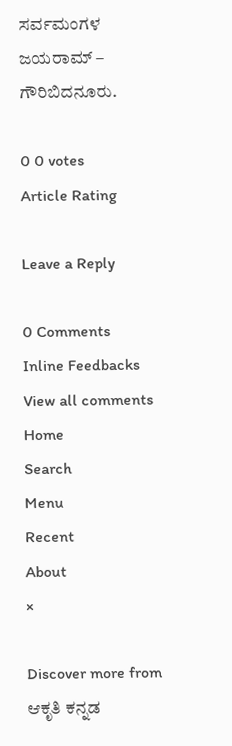ಸರ್ವಮಂಗಳ ಜಯರಾಮ್ – ಗೌರಿಬಿದನೂರು.

0 0 votes
Article Rating

Leave a Reply

0 Comments
Inline Feedbacks
View all comments
Home
Search
Menu
Recent
About
×

Discover more from ಆಕೃತಿ ಕನ್ನಡ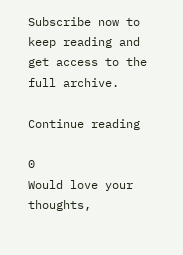Subscribe now to keep reading and get access to the full archive.

Continue reading

0
Would love your thoughts,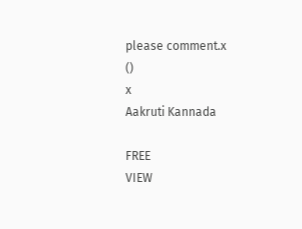please comment.x
()
x
Aakruti Kannada

FREE
VIEW